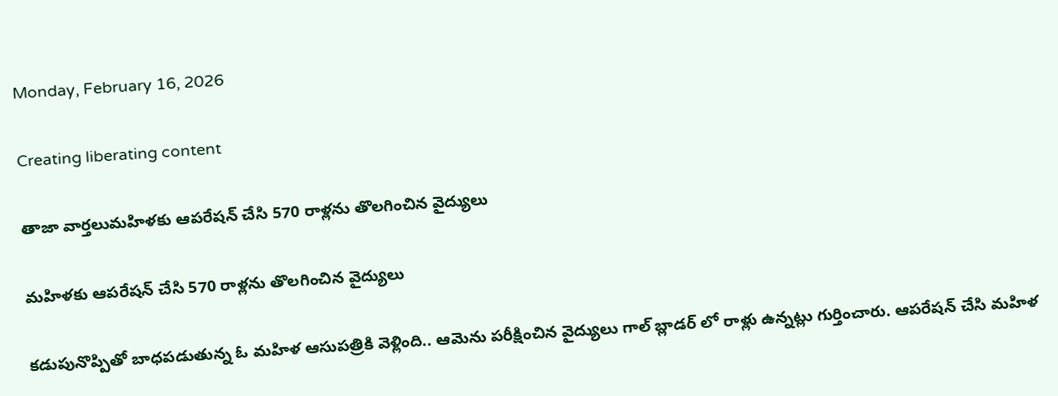Monday, February 16, 2026

Creating liberating content

తాజా వార్తలుమహిళకు ఆపరేషన్ చేసి 570 రాళ్లను తొలగించిన వైద్యులు

మహిళకు ఆపరేషన్ చేసి 570 రాళ్లను తొలగించిన వైద్యులు

కడుపునొప్పితో బాధపడుతున్న ఓ మహిళ ఆసుపత్రికి వెళ్లింది.. ఆమెను పరీక్షించిన వైద్యులు గాల్ బ్లాడర్ లో రాళ్లు ఉన్నట్లు గుర్తించారు. ఆపరేషన్ చేసి మహిళ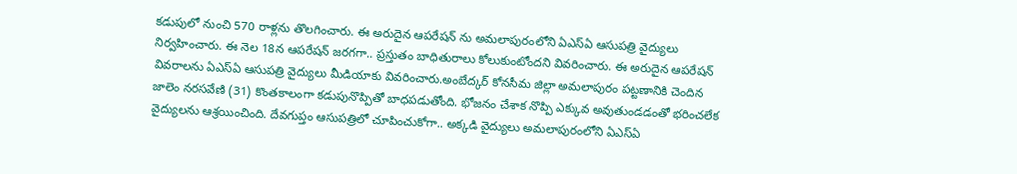కడుపులో నుంచి 570 రాళ్లను తొలగించారు. ఈ అరుదైన ఆపరేషన్ ను అమలాపురంలోని ఏఎస్ఏ ఆసుపత్రి వైద్యులు నిర్వహించారు. ఈ నెల 18న ఆపరేషన్ జరగగా.. ప్రస్తుతం బాధితురాలు కోలుకుంటోందని వివరించారు. ఈ అరుదైన ఆపరేషన్ వివరాలను ఏఎస్ఏ ఆసుపత్రి వైద్యులు మీడియాకు వివరించారు.అంబేద్కర్ కోనసీమ జిల్లా అమలాపురం పట్టణానికి చెందిన జాలెం నరసవేణి (31) కొంతకాలంగా కడుపునొప్పితో బాధపడుతోంది. భోజనం చేశాక నొప్పి ఎక్కువ అవుతుండడంతో భరించలేక వైద్యులను ఆశ్రయించింది. దేవగుప్తం ఆసుపత్రిలో చూపించుకోగా.. అక్కడి వైద్యులు అమలాపురంలోని ఏఎస్ఏ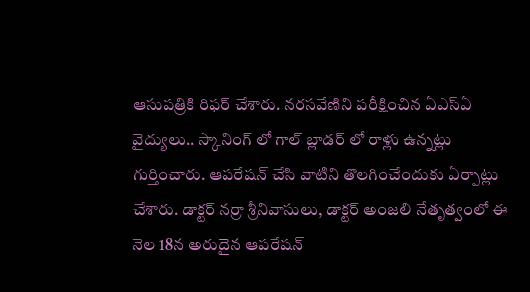ఆసుపత్రికి రిఫర్ చేశారు. నరసవేణిని పరీక్షించిన ఏఎస్ఏ వైద్యులు.. స్కానింగ్ లో గాల్ బ్లాడర్ లో రాళ్లు ఉన్నట్లు గుర్తించారు. ఆపరేషన్ చేసి వాటిని తొలగించేందుకు ఏర్పాట్లు చేశారు. డాక్టర్ నర్రా శ్రీనివాసులు, డాక్టర్ అంజలి నేతృత్వంలో ఈ నెల 18న అరుదైన ఆపరేషన్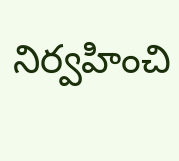నిర్వహించి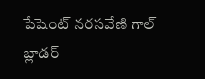పేషెంట్ నరసవేణి గాల్ బ్లాడర్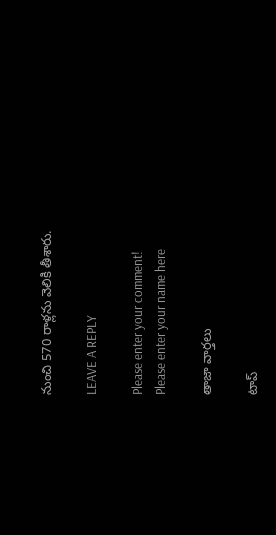నుంచి 570 రాళ్లను వెలికి తీశారు.

LEAVE A REPLY

Please enter your comment!
Please enter your name here

తాజా వార్తలు

టాప్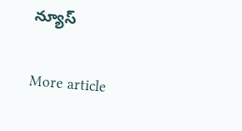న్యూస్

More article